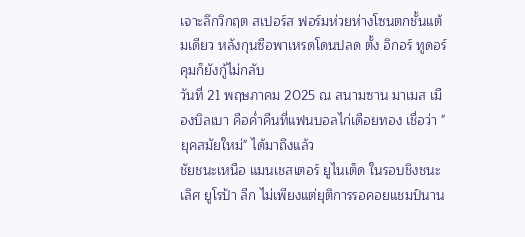เจาะลึกวิกฤต สเปอร์ส ฟอร์มห่วยห่างโซนตกชั้นแต้มเดียว หลังกุนซือพาเหรดโดนปลด ตั้ง อิกอร์ ทูดอร์ คุมก็ยังกู้ไม่กลับ
วันที่ 21 พฤษภาคม 2025 ณ สนามซาน มาเมส เมืองบิลเบา คือค่ำคืนที่แฟนบอลไก่เดือยทอง เชื่อว่า "ยุคสมัยใหม่" ได้มาถึงแล้ว
ชัยชนะเหนือ แมนเชสเตอร์ ยูไนเต็ด ในรอบชิงชนะเลิศ ยูโรป้า ลีก ไม่เพียงแต่ยุติการรอคอยแชมป์นาน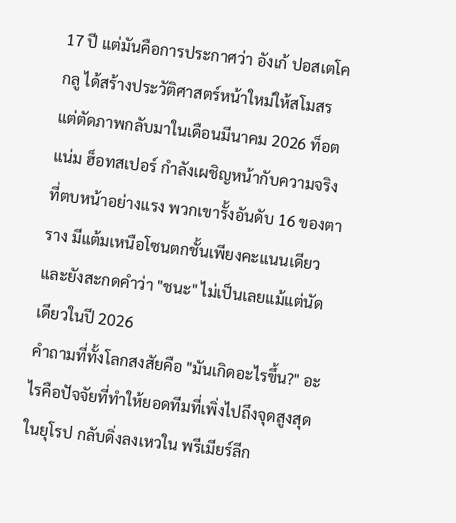17 ปี แต่มันคือการประกาศว่า อังเก้ ปอสเตโคกลู ได้สร้างประวัติศาสตร์หน้าใหม่ให้สโมสร
แต่ตัดภาพกลับมาในเดือนมีนาคม 2026 ท็อตแน่ม ฮ็อทสเปอร์ กำลังเผชิญหน้ากับความจริงที่ตบหน้าอย่างแรง พวกเขารั้งอันดับ 16 ของตาราง มีแต้มเหนือโซนตกชั้นเพียงคะแนนเดียว และยังสะกดคำว่า "ชนะ" ไม่เป็นเลยแม้แต่นัดเดียวในปี 2026
คำถามที่ทั้งโลกสงสัยคือ "มันเกิดอะไรขึ้น?" อะไรคือปัจจัยที่ทำให้ยอดทีมที่เพิ่งไปถึงจุดสูงสุดในยุโรป กลับดิ่งลงเหวใน พรีเมียร์ลีก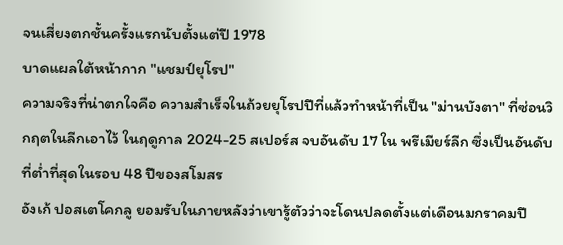จนเสี่ยงตกชั้นครั้งแรกนับตั้งแต่ปี 1978
บาดแผลใต้หน้ากาก "แชมป์ยุโรป"
ความจริงที่น่าตกใจคือ ความสำเร็จในถ้วยยุโรปปีที่แล้วทำหน้าที่เป็น "ม่านบังตา" ที่ซ่อนวิกฤตในลีกเอาไว้ ในฤดูกาล 2024-25 สเปอร์ส จบอันดับ 17 ใน พรีเมียร์ลีก ซึ่งเป็นอันดับที่ต่ำที่สุดในรอบ 48 ปีของสโมสร
อังเก้ ปอสเตโคกลู ยอมรับในภายหลังว่าเขารู้ตัวว่าจะโดนปลดตั้งแต่เดือนมกราคมปี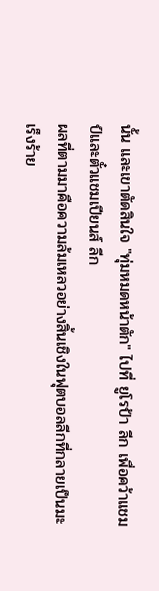นั้น และเขาตัดสินใจ "ทุ่มหมดหน้าตัก" ไปที่ ยูโรป้า ลีก เพื่อคว้าแชมป์และตั๋วแชมเปียนส์ ลีก
ผลที่ตามมาคือความล้มเหลวอย่างสิ้นเชิงในฟุตบอลลีกที่กลายเป็นมะเร็งร้าย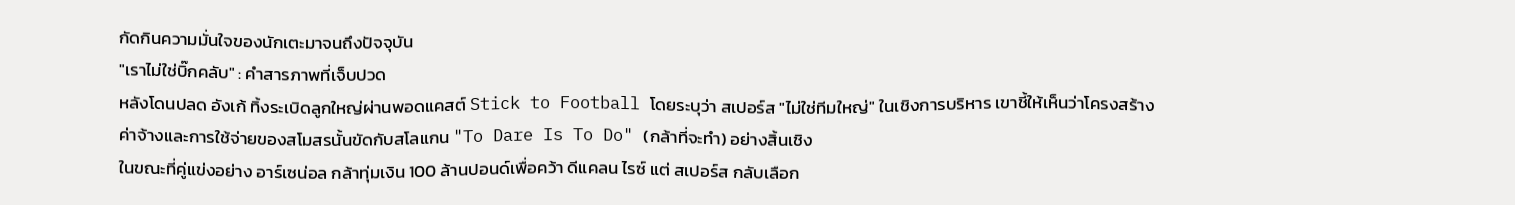กัดกินความมั่นใจของนักเตะมาจนถึงปัจจุบัน
"เราไม่ใช่บิ๊กคลับ" : คำสารภาพที่เจ็บปวด
หลังโดนปลด อังเก้ ทิ้งระเบิดลูกใหญ่ผ่านพอดแคสต์ Stick to Football โดยระบุว่า สเปอร์ส "ไม่ใช่ทีมใหญ่" ในเชิงการบริหาร เขาชี้ให้เห็นว่าโครงสร้างค่าจ้างและการใช้จ่ายของสโมสรนั้นขัดกับสโลแกน "To Dare Is To Do" (กล้าที่จะทำ) อย่างสิ้นเชิง
ในขณะที่คู่แข่งอย่าง อาร์เซน่อล กล้าทุ่มเงิน 100 ล้านปอนด์เพื่อคว้า ดีแคลน ไรซ์ แต่ สเปอร์ส กลับเลือก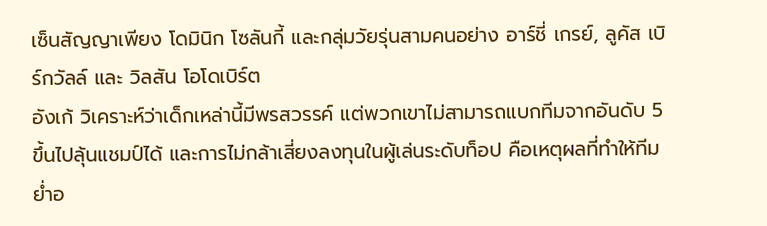เซ็นสัญญาเพียง โดมินิก โซลันกี้ และกลุ่มวัยรุ่นสามคนอย่าง อาร์ชี่ เกรย์, ลูคัส เบิร์กวัลล์ และ วิลสัน โอโดเบิร์ต
อังเก้ วิเคราะห์ว่าเด็กเหล่านี้มีพรสวรรค์ แต่พวกเขาไม่สามารถแบกทีมจากอันดับ 5 ขึ้นไปลุ้นแชมป์ได้ และการไม่กล้าเสี่ยงลงทุนในผู้เล่นระดับท็อป คือเหตุผลที่ทำให้ทีมย่ำอ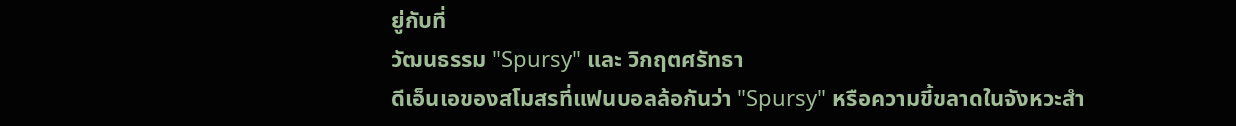ยู่กับที่
วัฒนธรรม "Spursy" และ วิกฤตศรัทธา
ดีเอ็นเอของสโมสรที่แฟนบอลล้อกันว่า "Spursy" หรือความขี้ขลาดในจังหวะสำ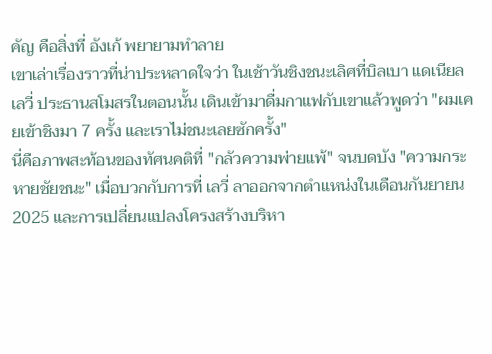คัญ คือสิ่งที่ อังเก้ พยายามทำลาย
เขาเล่าเรื่องราวที่น่าประหลาดใจว่า ในเช้าวันชิงชนะเลิศที่บิลเบา แดเนียล เลวี่ ประธานสโมสรในตอนนั้น เดินเข้ามาดื่มกาแฟกับเขาแล้วพูดว่า "ผมเคยเข้าชิงมา 7 ครั้ง และเราไม่ชนะเลยซักครั้ง"
นี่คือภาพสะท้อนของทัศนคติที่ "กลัวความพ่ายแพ้" จนบดบัง "ความกระหายชัยชนะ" เมื่อบวกกับการที่ เลวี่ ลาออกจากตำแหน่งในเดือนกันยายน 2025 และการเปลี่ยนแปลงโครงสร้างบริหา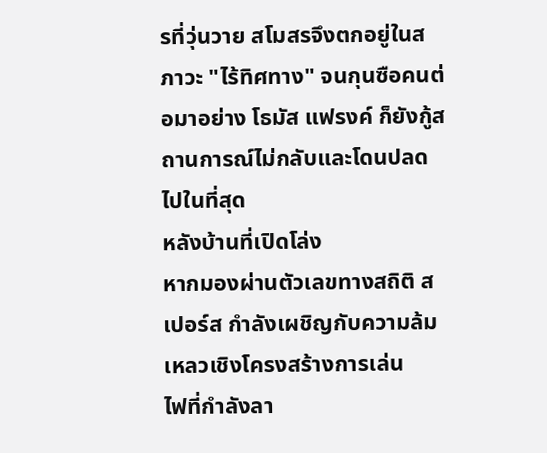รที่วุ่นวาย สโมสรจึงตกอยู่ในสภาวะ "ไร้ทิศทาง" จนกุนซือคนต่อมาอย่าง โธมัส แฟรงค์ ก็ยังกู้สถานการณ์ไม่กลับและโดนปลดไปในที่สุด
หลังบ้านที่เปิดโล่ง
หากมองผ่านตัวเลขทางสถิติ สเปอร์ส กำลังเผชิญกับความล้มเหลวเชิงโครงสร้างการเล่น
ไฟที่กำลังลา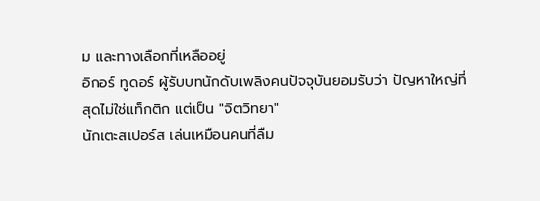ม และทางเลือกที่เหลืออยู่
อิกอร์ ทูดอร์ ผู้รับบทนักดับเพลิงคนปัจจุบันยอมรับว่า ปัญหาใหญ่ที่สุดไม่ใช่แท็กติก แต่เป็น "จิตวิทยา"
นักเตะสเปอร์ส เล่นเหมือนคนที่ลืม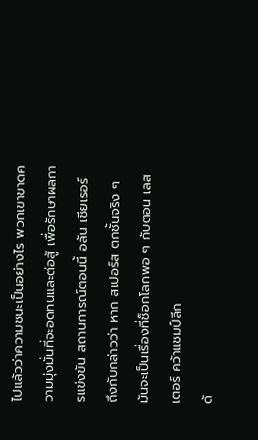ไปแล้วว่าความชนะเป็นอย่างไร พวกเขาขาดความมุ่งมั่นที่จะอดทนและต่อสู้ เพื่อรักษาผลการแข่งขัน สถานการณ์ตอนนี้ อลัน เชียเรอร์ ถึงกับกล่าวว่า หาก สเปอร์ส ตกชั้นจริง ๆ มันจะเป็นเรื่องที่ช็อกโลกพอ ๆ กับตอน เลสเตอร์ คว้าแชมป์ลีก
ด้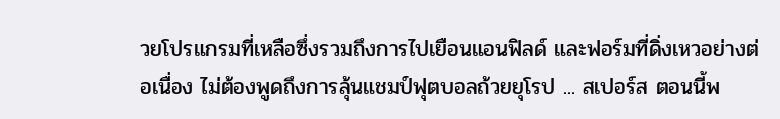วยโปรแกรมที่เหลือซึ่งรวมถึงการไปเยือนแอนฟิลด์ และฟอร์มที่ดิ่งเหวอย่างต่อเนื่อง ไม่ต้องพูดถึงการลุ้นแชมป์ฟุตบอลถ้วยยุโรป ... สเปอร์ส ตอนนี้พ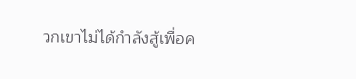วกเขาไม่ได้กำลังสู้เพื่อค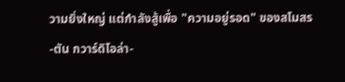วามยิ่งใหญ่ แต่กำลังสู้เพื่อ "ความอยู่รอด" ของสโมสร
-ตัน กวาร์ดิโอล่า-